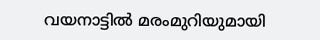വയനാട്ടിൽ മരംമുറിയുമായി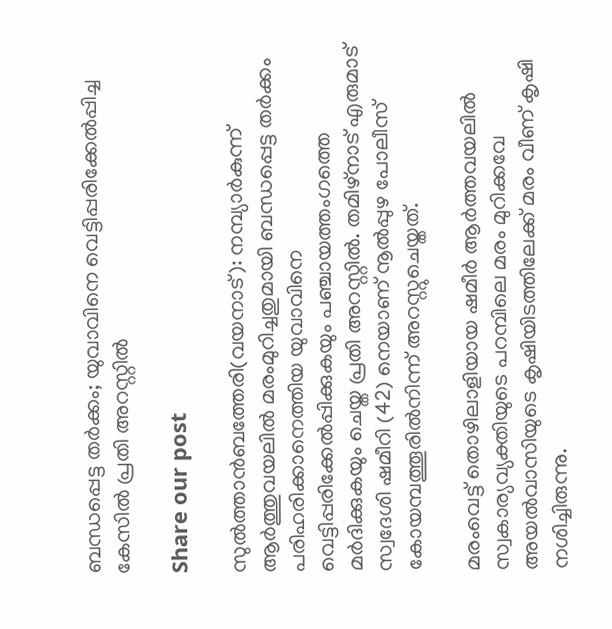ബന്ധപ്പെട്ട തർക്കം; യുവാവിനെ വെട്ടിപ്പരിക്കേൽപ്പിച്ച കേസിൽ പ്രതി അറസ്റ്റിൽ

Share our post

സുൽത്താൻബത്തേരി(വയനാട്): നമ്പ്യാർകുന്ന് ആർത്തുവയലിൽ മരംമുറിച്ചതുമായി ബന്ധപ്പെട്ട തർക്കം പരിഹരിക്കാനെത്തിയ യുവാവിനെ വെട്ടിപ്പരിക്കേൽപ്പിക്കുകയും പഞ്ചായത്തംഗത്തെ മർദിക്കുകയും ചെയ്ത പ്രതി അറസ്റ്റിൽ. തമിഴ്നാട് എരുമാട് സ്വദേശി ഷമീറി (42) നെയാണ് നൂൽപ്പുഴ പോലീസ് കോയമ്പത്തൂരിൽനിന്ന് അറസ്റ്റുചെയ്തത്.

മരംവെട്ട് തൊഴിലാളിയായ ഷമീർ ആർത്തവയലിൽ സ്വകാര്യവ്യക്തിയുടെ പറമ്പിലെ മരം മുറിക്കവേ അയൽവാസിയുടെ കൃഷിയിടത്തിലേക്ക് മരം വീണ് കൃഷി നശിച്ചിരുന്നു.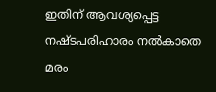ഇതിന് ആവശ്യപ്പെട്ട നഷ്ടപരിഹാരം നൽകാതെ മരം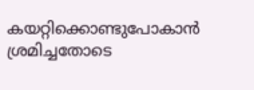കയറ്റിക്കൊണ്ടുപോകാൻ ശ്രമിച്ചതോടെ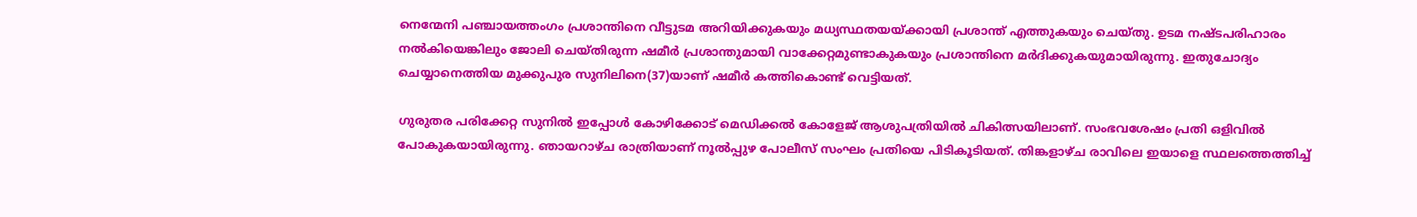നെന്മേനി പഞ്ചായത്തംഗം പ്രശാന്തിനെ വീട്ടുടമ അറിയിക്കുകയും മധ്യസ്ഥതയയ്ക്കായി പ്രശാന്ത് എത്തുകയും ചെയ്തു. ഉടമ നഷ്ടപരിഹാരം നൽകിയെങ്കിലും ജോലി ചെയ്തിരുന്ന ഷമീർ പ്രശാന്തുമായി വാക്കേറ്റമുണ്ടാകുകയും പ്രശാന്തിനെ മർദിക്കുകയുമായിരുന്നു. ഇതുചോദ്യം ചെയ്യാനെത്തിയ മുക്കുപുര സുനിലിനെ(37)യാണ് ഷമീർ കത്തികൊണ്ട് വെട്ടിയത്.

ഗുരുതര പരിക്കേറ്റ സുനിൽ ഇപ്പോൾ കോഴിക്കോട് മെഡിക്കൽ കോളേജ് ആശുപത്രിയിൽ ചികിത്സയിലാണ്. സംഭവശേഷം പ്രതി ഒളിവിൽ പോകുകയായിരുന്നു. ഞായറാഴ്ച രാത്രിയാണ് നൂൽപ്പുഴ പോലീസ് സംഘം പ്രതിയെ പിടികൂടിയത്. തിങ്കളാഴ്ച രാവിലെ ഇയാളെ സ്ഥലത്തെത്തിച്ച്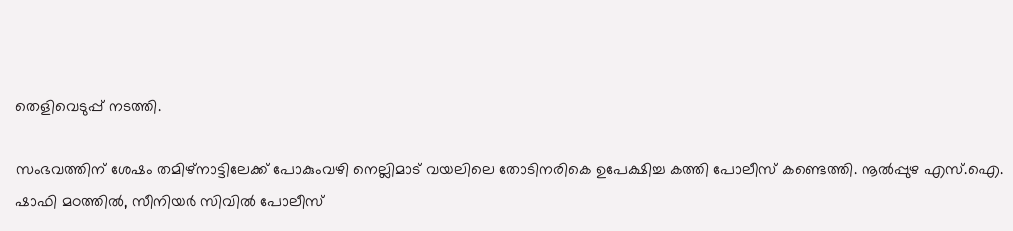തെളിവെടുപ്പ് നടത്തി.

സംഭവത്തിന് ശേഷം തമിഴ്നാട്ടിലേക്ക് പോകുംവഴി നെല്ലിമാട് വയലിലെ തോടിനരികെ ഉപേക്ഷിച്ച കത്തി പോലീസ് കണ്ടെത്തി. നൂൽപ്പുഴ എസ്.ഐ. ഷാഫി മഠത്തിൽ, സീനിയർ സിവിൽ പോലീസ്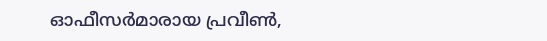ഓഫീസർമാരായ പ്രവീൺ,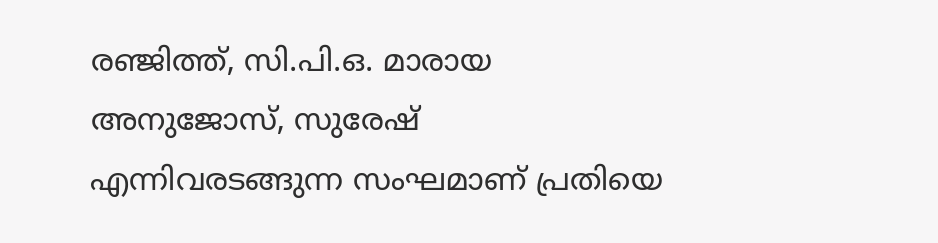രഞ്ജിത്ത്, സി.പി.ഒ. മാരായ അനുജോസ്, സുരേഷ് എന്നിവരടങ്ങുന്ന സംഘമാണ് പ്രതിയെ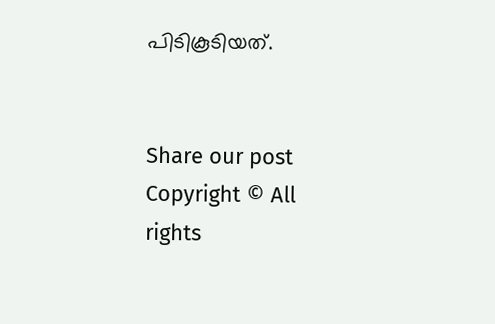പിടികൂടിയത്.


Share our post
Copyright © All rights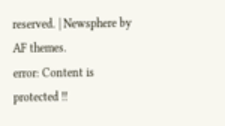reserved. | Newsphere by AF themes.
error: Content is protected !!